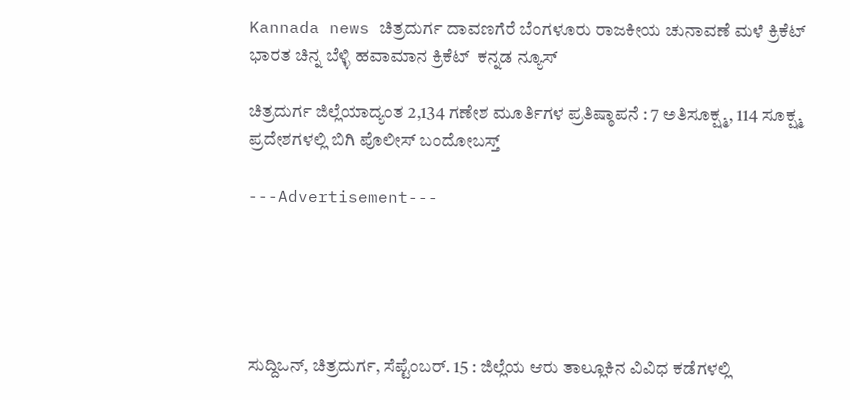Kannada news ಚಿತ್ರದುರ್ಗ ದಾವಣಗೆರೆ ಬೆಂಗಳೂರು ರಾಜಕೀಯ ಚುನಾವಣೆ ಮಳೆ ಕ್ರಿಕೆಟ್ ಭಾರತ ಚಿನ್ನ ಬೆಳ್ಳಿ ಹವಾಮಾನ ಕ್ರಿಕೆಟ್  ಕನ್ನಡ ನ್ಯೂಸ್

ಚಿತ್ರದುರ್ಗ ಜಿಲ್ಲೆಯಾದ್ಯಂತ 2,134 ಗಣೇಶ ಮೂರ್ತಿಗಳ ಪ್ರತಿಷ್ಠಾಪನೆ : 7 ಅತಿಸೂಕ್ಷ್ಮ, 114 ಸೂಕ್ಷ್ಮ ಪ್ರದೇಶಗಳಲ್ಲಿ ಬಿಗಿ ಪೊಲೀಸ್ ಬಂದೋಬಸ್ತ್

---Advertisement---





ಸುದ್ದಿಒನ್, ಚಿತ್ರದುರ್ಗ, ಸೆಪ್ಟೆಂಬರ್. 15 : ಜಿಲ್ಲೆಯ ಆರು ತಾಲ್ಲೂಕಿನ ವಿವಿಧ ಕಡೆಗಳಲ್ಲಿ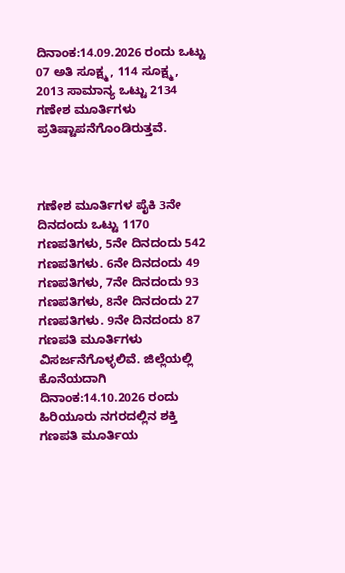ದಿನಾಂಕ:14.09.2026 ರಂದು ಒಟ್ಟು 07 ಅತಿ ಸೂಕ್ಷ್ಮ, 114 ಸೂಕ್ಷ್ಮ, 2013 ಸಾಮಾನ್ಯ ಒಟ್ಟು 2134 ಗಣೇಶ ಮೂರ್ತಿಗಳು ಪ್ರತಿಷ್ಟಾಪನೆಗೊಂಡಿರುತ್ತವೆ.



ಗಣೇಶ ಮೂರ್ತಿಗಳ ಪೈಕಿ 3ನೇ ದಿನದಂದು ಒಟ್ಟು 1170 ಗಣಪತಿಗಳು, 5ನೇ ದಿನದಂದು 542 ಗಣಪತಿಗಳು. 6ನೇ ದಿನದಂದು 49 ಗಣಪತಿಗಳು, 7ನೇ ದಿನದಂದು 93 ಗಣಪತಿಗಳು, 8ನೇ ದಿನದಂದು 27 ಗಣಪತಿಗಳು. 9ನೇ ದಿನದಂದು 87 ಗಣಪತಿ ಮೂರ್ತಿಗಳು ವಿಸರ್ಜನೆಗೊಳ್ಳಲಿವೆ. ಜಿಲ್ಲೆಯಲ್ಲಿ ಕೊನೆಯದಾಗಿ ದಿನಾಂಕ:14.10.2026 ರಂದು ಹಿರಿಯೂರು ನಗರದಲ್ಲಿನ ಶಕ್ತಿ ಗಣಪತಿ ಮೂರ್ತಿಯ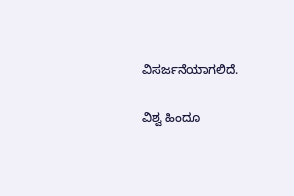ವಿಸರ್ಜನೆಯಾಗಲಿದೆ.

ವಿಶ್ವ ಹಿಂದೂ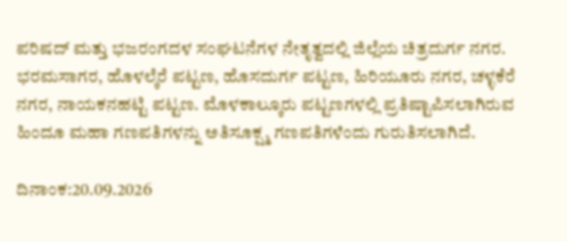ಪರಿಷದ್ ಮತ್ತು ಭಜರಂಗದಳ ಸಂಘಟನೆಗಳ ನೇತೃತ್ವದಲ್ಲಿ ಜಿಲ್ಲೆಯ ಚಿತ್ರದುರ್ಗ ನಗರ. ಭರಮಸಾಗರ, ಹೊಳಲ್ಕೆರೆ ಪಟ್ಟಣ, ಹೊಸದುರ್ಗ ಪಟ್ಟಣ, ಹಿರಿಯೂರು ನಗರ, ಚಳ್ಳಕೆರೆ ನಗರ, ನಾಯಕನಹಟ್ಟಿ ಪಟ್ಟಣ. ಮೊಳಕಾಲ್ಕೂರು ಪಟ್ಟಣಗಳಲ್ಲಿ ಪ್ರತಿಷ್ಟಾಪಿಸಲಾಗಿರುವ ಹಿಂದೂ ಮಹಾ ಗಣಪತಿಗಳನ್ನು ಅತಿಸೂಕ್ಷ್ಮ ಗಣಪತಿಗಳೆಂದು ಗುರುತಿಸಲಾಗಿದೆ.

ದಿನಾಂಕ:20.09.2026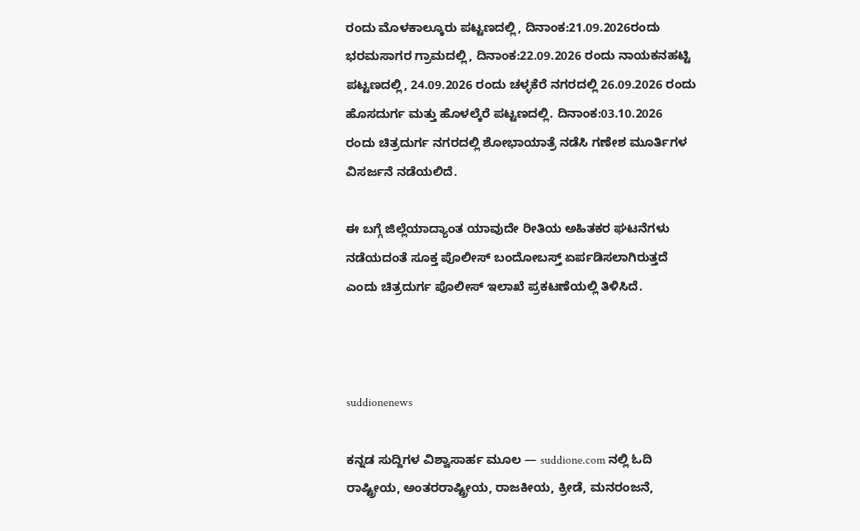ರಂದು ಮೊಳಕಾಲ್ಕೂರು ಪಟ್ಟಣದಲ್ಲಿ, ದಿನಾಂಕ:21.09.2026ರಂದು ಭರಮಸಾಗರ ಗ್ರಾಮದಲ್ಲಿ, ದಿನಾಂಕ:22.09.2026 ರಂದು ನಾಯಕನಹಟ್ಟಿ ಪಟ್ಟಣದಲ್ಲಿ, 24.09.2026 ರಂದು ಚಳ್ಳಕೆರೆ ನಗರದಲ್ಲಿ 26.09.2026 ರಂದು ಹೊಸದುರ್ಗ ಮತ್ತು ಹೊಳಲ್ಕೆರೆ ಪಟ್ಟಣದಲ್ಲಿ. ದಿನಾಂಕ:03.10.2026 ರಂದು ಚಿತ್ರದುರ್ಗ ನಗರದಲ್ಲಿ ಶೋಭಾಯಾತ್ರೆ ನಡೆಸಿ ಗಣೇಶ ಮೂರ್ತಿಗಳ ವಿಸರ್ಜನೆ ನಡೆಯಲಿದೆ.

ಈ ಬಗ್ಗೆ ಜಿಲ್ಲೆಯಾದ್ಯಾಂತ ಯಾವುದೇ ರೀತಿಯ ಅಹಿತಕರ ಘಟನೆಗಳು ನಡೆಯದಂತೆ ಸೂಕ್ತ ಪೊಲೀಸ್ ಬಂದೋಬಸ್ತ್ ಏರ್ಪಡಿಸಲಾಗಿರುತ್ತದೆ ಎಂದು ಚಿತ್ರದುರ್ಗ ಪೊಲೀಸ್ ಇಲಾಖೆ ಪ್ರಕಟಣೆಯಲ್ಲಿ ತಿಳಿಸಿದೆ.



suddionenews

ಕನ್ನಡ ಸುದ್ದಿಗಳ ವಿಶ್ವಾಸಾರ್ಹ ಮೂಲ — suddione.com ನಲ್ಲಿ ಓದಿ ರಾಷ್ಟ್ರೀಯ, ಅಂತರರಾಷ್ಟ್ರೀಯ, ರಾಜಕೀಯ, ಕ್ರೀಡೆ, ಮನರಂಜನೆ,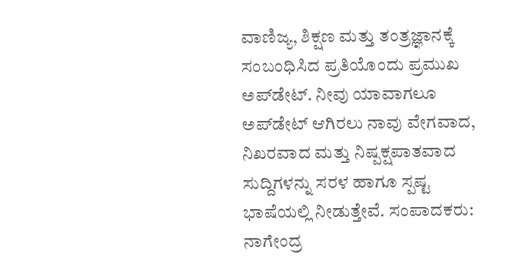ವಾಣಿಜ್ಯ, ಶಿಕ್ಷಣ ಮತ್ತು ತಂತ್ರಜ್ಞಾನಕ್ಕೆ ಸಂಬಂಧಿಸಿದ ಪ್ರತಿಯೊಂದು ಪ್ರಮುಖ ಅಪ್‌ಡೇಟ್. ನೀವು ಯಾವಾಗಲೂ ಅಪ್‌ಡೇಟ್ ಆಗಿರಲು ನಾವು ವೇಗವಾದ, ನಿಖರವಾದ ಮತ್ತು ನಿಷ್ಪಕ್ಷಪಾತವಾದ ಸುದ್ದಿಗಳನ್ನು ಸರಳ ಹಾಗೂ ಸ್ಪಷ್ಟ ಭಾಷೆಯಲ್ಲಿ ನೀಡುತ್ತೇವೆ. ಸಂಪಾದಕರು: ನಾಗೇಂದ್ರ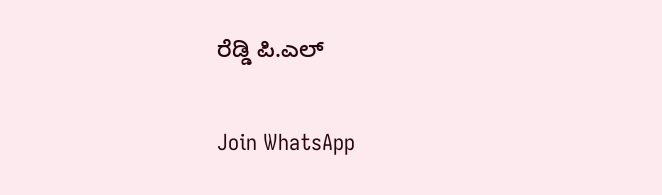ರೆಡ್ಡಿ ಪಿ.ಎಲ್

Join WhatsApp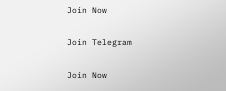Join Now

Join Telegram

Join Now